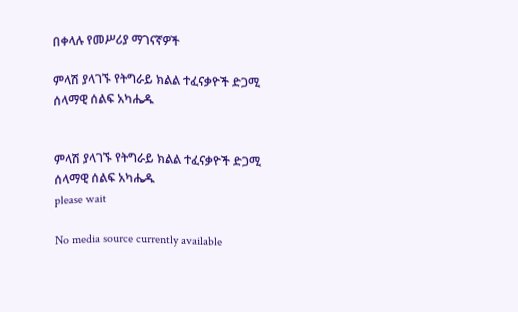በቀላሉ የመሥሪያ ማገናኛዎች

ምላሽ ያላገኙ የትግራይ ክልል ተፈናቃዮች ድጋሚ ሰላማዊ ሰልፍ አካሔዱ


ምላሽ ያላገኙ የትግራይ ክልል ተፈናቃዮች ድጋሚ ሰላማዊ ሰልፍ አካሔዱ
please wait

No media source currently available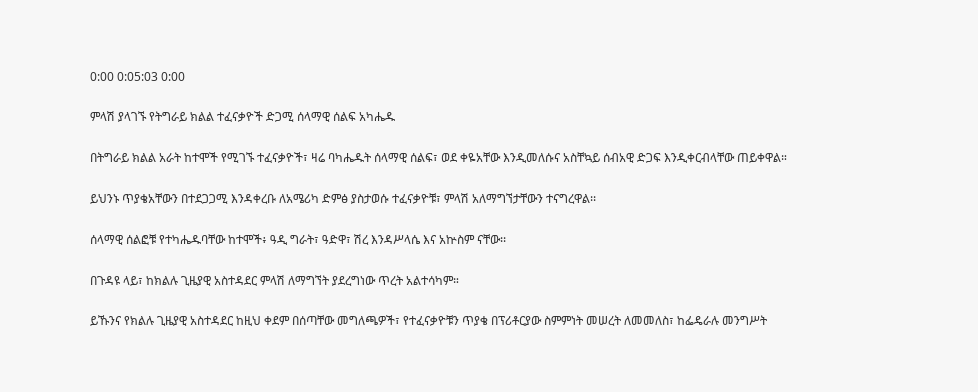0:00 0:05:03 0:00

ምላሽ ያላገኙ የትግራይ ክልል ተፈናቃዮች ድጋሚ ሰላማዊ ሰልፍ አካሔዱ

በትግራይ ክልል አራት ከተሞች የሚገኙ ተፈናቃዮች፣ ዛሬ ባካሔዱት ሰላማዊ ሰልፍ፣ ወደ ቀዬአቸው እንዲመለሱና አስቸኳይ ሰብአዊ ድጋፍ እንዲቀርብላቸው ጠይቀዋል።

ይህንኑ ጥያቄአቸውን በተደጋጋሚ እንዳቀረቡ ለአሜሪካ ድምፅ ያስታወሱ ተፈናቃዮቹ፣ ምላሽ አለማግኘታቸውን ተናግረዋል፡፡

ሰላማዊ ሰልፎቹ የተካሔዱባቸው ከተሞች፥ ዓዲ ግራት፣ ዓድዋ፣ ሽረ እንዳሥላሴ እና አኵስም ናቸው፡፡

በጉዳዩ ላይ፣ ከክልሉ ጊዜያዊ አስተዳደር ምላሽ ለማግኘት ያደረግነው ጥረት አልተሳካም።

ይኹንና የክልሉ ጊዜያዊ አስተዳደር ከዚህ ቀደም በሰጣቸው መግለጫዎች፣ የተፈናቃዮቹን ጥያቄ በፕሪቶርያው ስምምነት መሠረት ለመመለስ፣ ከፌዴራሉ መንግሥት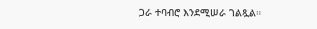ጋራ ተባብሮ እንደሚሠራ ገልጿል።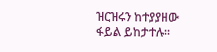ዝርዝሩን ከተያያዘው ፋይል ይከታተሉ።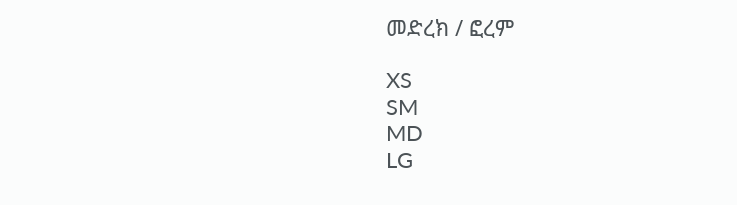መድረክ / ፎረም

XS
SM
MD
LG